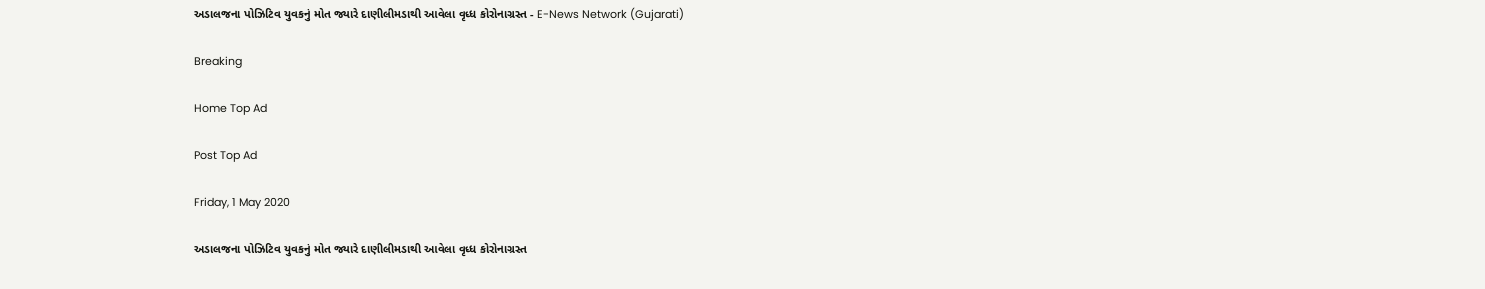અડાલજના પોઝિટિવ યુવકનું મોત જ્યારે દાણીલીમડાથી આવેલા વૃધ્ધ કોરોનાગ્રસ્ત - E-News Network (Gujarati)

Breaking

Home Top Ad

Post Top Ad

Friday, 1 May 2020

અડાલજના પોઝિટિવ યુવકનું મોત જ્યારે દાણીલીમડાથી આવેલા વૃધ્ધ કોરોનાગ્રસ્ત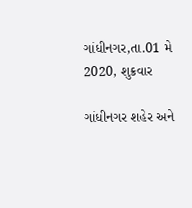ગાંધીનગર,તા.01 મે 2020, શુક્રવાર

ગાંધીનગર શહેર અને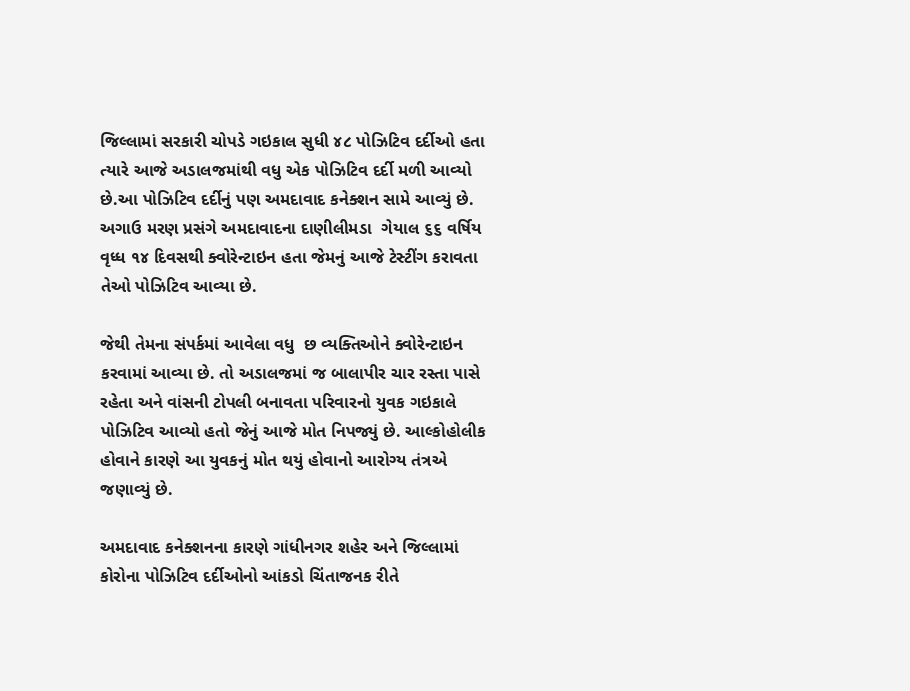જિલ્લામાં સરકારી ચોપડે ગઇકાલ સુધી ૪૮ પોઝિટિવ દર્દીઓ હતા ત્યારે આજે અડાલજમાંથી વધુ એક પોઝિટિવ દર્દી મળી આવ્યો છે.આ પોઝિટિવ દર્દીનું પણ અમદાવાદ કનેક્શન સામે આવ્યું છે. અગાઉ મરણ પ્રસંગે અમદાવાદના દાણીલીમડા  ગેયાલ ૬૬ વર્ષિય વૃધ્ધ ૧૪ દિવસથી ક્વોરેન્ટાઇન હતા જેમનું આજે ટેસ્ટીંગ કરાવતા તેઓ પોઝિટિવ આવ્યા છે.

જેથી તેમના સંપર્કમાં આવેલા વધુ  છ વ્યક્તિઓને ક્વોરેન્ટાઇન કરવામાં આવ્યા છે. તો અડાલજમાં જ બાલાપીર ચાર રસ્તા પાસે રહેતા અને વાંસની ટોપલી બનાવતા પરિવારનો યુવક ગઇકાલે પોઝિટિવ આવ્યો હતો જેનું આજે મોત નિપજ્યું છે. આલ્કોહોલીક હોવાને કારણે આ યુવકનું મોત થયું હોવાનો આરોગ્ય તંત્રએ જણાવ્યું છે.

અમદાવાદ કનેક્શનના કારણે ગાંધીનગર શહેર અને જિલ્લામાં કોરોના પોઝિટિવ દર્દીઓનો આંકડો ચિંતાજનક રીતે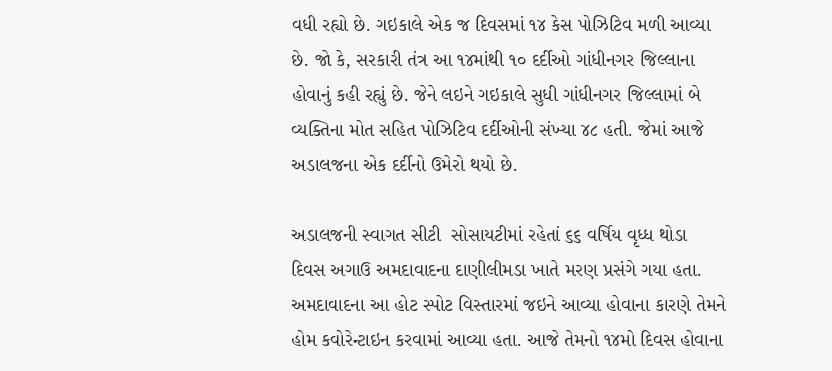વધી રહ્યો છે. ગઇકાલે એક જ દિવસમાં ૧૪ કેસ પોઝિટિવ મળી આવ્યા છે. જો કે, સરકારી તંત્ર આ ૧૪માંથી ૧૦ દર્દીઓ ગાંધીનગર જિલ્લાના હોવાનું કહી રહ્યું છે. જેને લઇને ગઇકાલે સુધી ગાંધીનગર જિલ્લામાં બે વ્યક્તિના મોત સહિત પોઝિટિવ દર્દીઓની સંખ્યા ૪૮ હતી. જેમાં આજે અડાલજના એક દર્દીનો ઉમેરો થયો છે.

અડાલજની સ્વાગત સીટી  સોસાયટીમાં રહેતાં ૬૬ વર્ષિય વૃધ્ધ થોડા દિવસ અગાઉ અમદાવાદના દાણીલીમડા ખાતે મરણ પ્રસંગે ગયા હતા. અમદાવાદના આ હોટ સ્પોટ વિસ્તારમાં જઇને આવ્યા હોવાના કારણે તેમને હોમ કવોરેન્ટાઇન કરવામાં આવ્યા હતા. આજે તેમનો ૧૪મો દિવસ હોવાના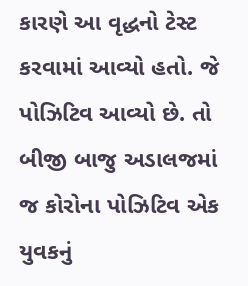કારણે આ વૃદ્ધનો ટેસ્ટ કરવામાં આવ્યો હતો. જે પોઝિટિવ આવ્યો છે. તો બીજી બાજુ અડાલજમાં જ કોરોના પોઝિટિવ એક યુવકનું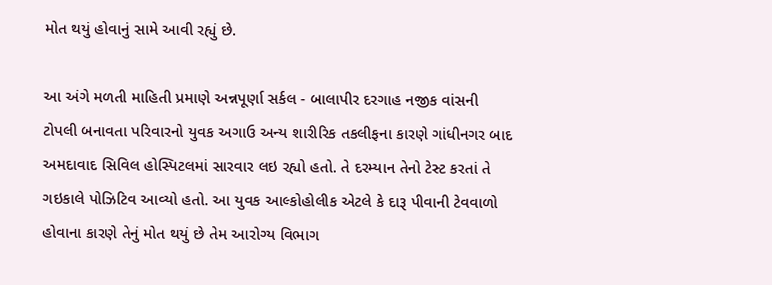મોત થયું હોવાનું સામે આવી રહ્યું છે.

આ અંગે મળતી માહિતી પ્રમાણે અન્નપૂર્ણા સર્કલ - બાલાપીર દરગાહ નજીક વાંસની ટોપલી બનાવતા પરિવારનો યુવક અગાઉ અન્ય શારીરિક તકલીફના કારણે ગાંધીનગર બાદ અમદાવાદ સિવિલ હોસ્પિટલમાં સારવાર લઇ રહ્યો હતો. તે દરમ્યાન તેનો ટેસ્ટ કરતાં તે ગઇકાલે પોઝિટિવ આવ્યો હતો. આ યુવક આલ્કોહોલીક એટલે કે દારૂ પીવાની ટેવવાળો હોવાના કારણે તેનું મોત થયું છે તેમ આરોગ્ય વિભાગ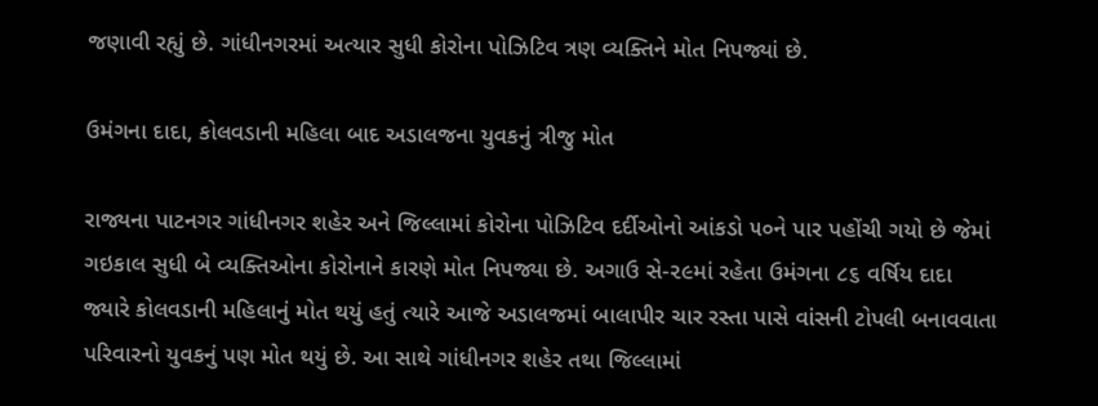જણાવી રહ્યું છે. ગાંધીનગરમાં અત્યાર સુધી કોરોના પોઝિટિવ ત્રણ વ્યક્તિને મોત નિપજ્યાં છે.

ઉમંગના દાદા, કોલવડાની મહિલા બાદ અડાલજના યુવકનું ત્રીજુ મોત

રાજ્યના પાટનગર ગાંધીનગર શહેર અને જિલ્લામાં કોરોના પોઝિટિવ દર્દીઓનો આંકડો ૫૦ને પાર પહોંચી ગયો છે જેમાં ગઇકાલ સુધી બે વ્યક્તિઓના કોરોનાને કારણે મોત નિપજ્યા છે. અગાઉ સે-૨૯માં રહેતા ઉમંગના ૮૬ વર્ષિય દાદા જ્યારે કોલવડાની મહિલાનું મોત થયું હતું ત્યારે આજે અડાલજમાં બાલાપીર ચાર રસ્તા પાસે વાંસની ટોપલી બનાવવાતા પરિવારનો યુવકનું પણ મોત થયું છે. આ સાથે ગાંધીનગર શહેર તથા જિલ્લામાં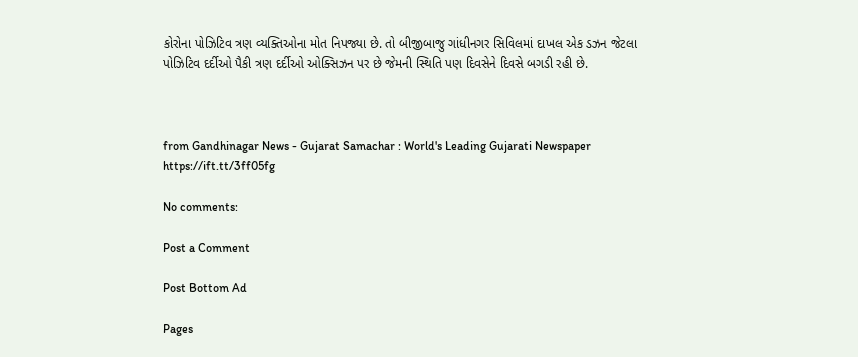કોરોના પોઝિટિવ ત્રણ વ્યક્તિઓના મોત નિપજ્યા છે. તો બીજીબાજુ ગાંધીનગર સિવિલમાં દાખલ એક ડઝન જેટલા પોઝિટિવ દર્દીઓ પૈકી ત્રણ દર્દીઓ ઓક્સિઝન પર છે જેમની સ્થિતિ પણ દિવસેને દિવસે બગડી રહી છે.



from Gandhinagar News - Gujarat Samachar : World's Leading Gujarati Newspaper https://ift.tt/3ff05fg

No comments:

Post a Comment

Post Bottom Ad

Pages